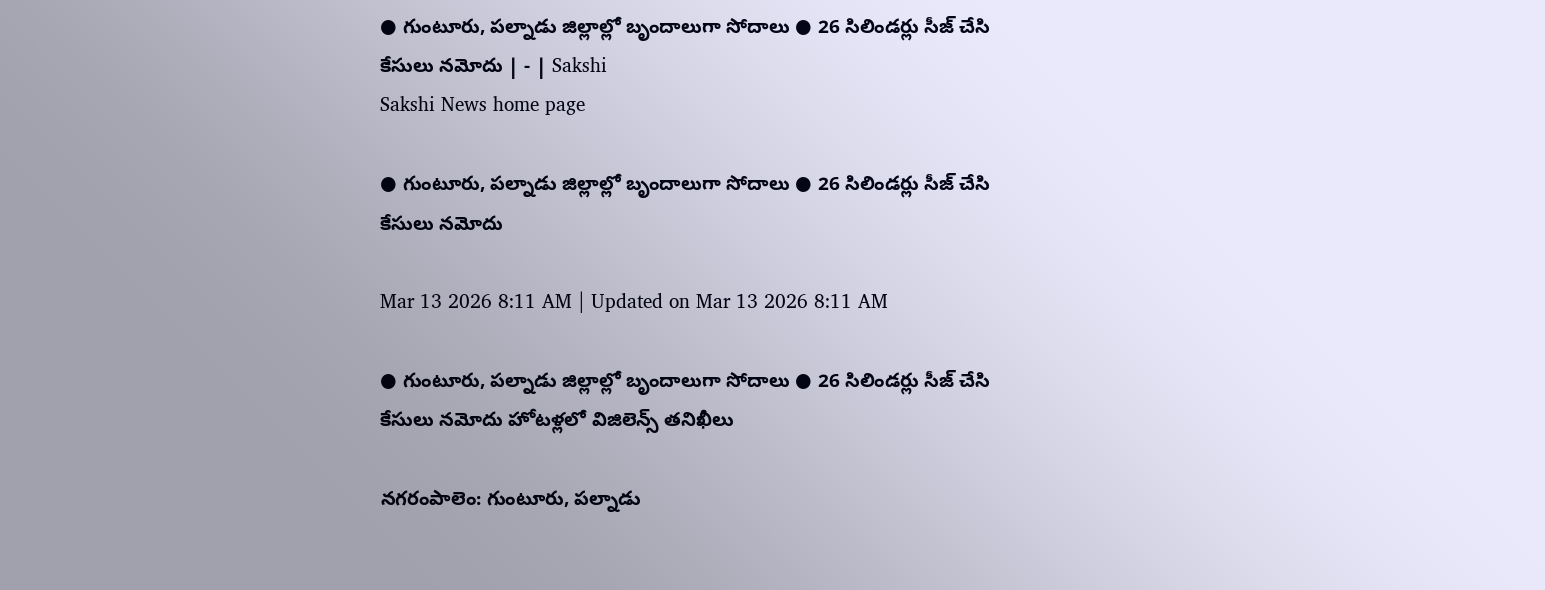● గుంటూరు, పల్నాడు జిల్లాల్లో బృందాలుగా సోదాలు ● 26 సిలిండర్లు సీజ్‌ చేసి కేసులు నమోదు | - | Sakshi
Sakshi News home page

● గుంటూరు, పల్నాడు జిల్లాల్లో బృందాలుగా సోదాలు ● 26 సిలిండర్లు సీజ్‌ చేసి కేసులు నమోదు

Mar 13 2026 8:11 AM | Updated on Mar 13 2026 8:11 AM

● గుంటూరు, పల్నాడు జిల్లాల్లో బృందాలుగా సోదాలు ● 26 సిలిండర్లు సీజ్‌ చేసి కేసులు నమోదు హోటళ్లలో విజిలెన్స్‌ తనిఖీలు

నగరంపాలెం: గుంటూరు, పల్నాడు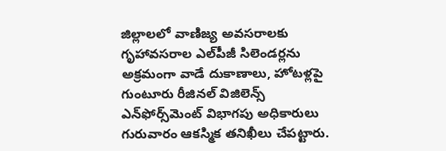జిల్లాలలో వాణిజ్య అవసరాలకు గృహావసరాల ఎల్‌పీజీ సిలెండర్లను అక్రమంగా వాడే దుకాణాలు, హోటళ్లపై గుంటూరు రీజినల్‌ విజిలెన్స్‌ ఎన్‌ఫోర్స్‌మెంట్‌ విభాగపు అధికారులు గురువారం ఆకస్మిక తనిఖీలు చేపట్టారు.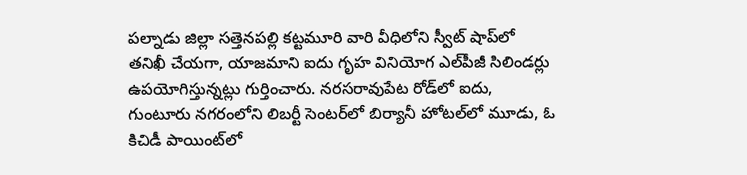పల్నాడు జిల్లా సత్తెనపల్లి కట్టమూరి వారి వీధిలోని స్వీట్‌ షాప్‌లో తనిఖీ చేయగా, యాజమాని ఐదు గృహ వినియోగ ఎల్‌పీజీ సిలిండర్లు ఉపయోగిస్తున్నట్లు గుర్తించారు. నరసరావుపేట రోడ్‌లో ఐదు, గుంటూరు నగరంలోని లిబర్టీ సెంటర్‌లో బిర్యానీ హోటల్‌లో మూడు, ఓ కిచిడీ పాయింట్‌లో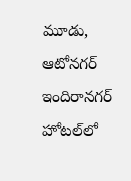మూడు, ఆటోనగర్‌ ఇందిరానగర్‌ హోటల్‌లో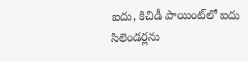ఐదు, కిచిడీ పాయింట్‌లో ఐదు సిలెండర్లను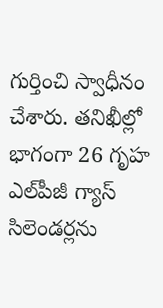గుర్తించి స్వాధీనం చేశారు. తనిఖీల్లో భాగంగా 26 గృహ ఎల్‌పీజీ గ్యాస్‌ సిలెండర్లను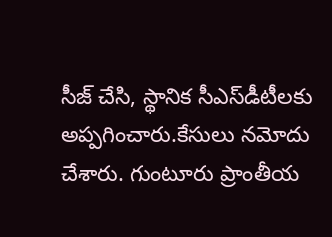సీజ్‌ చేసి, స్థానిక సీఎస్‌డీటీలకు అప్పగించారు.కేసులు నమోదు చేశారు. గుంటూరు ప్రాంతీయ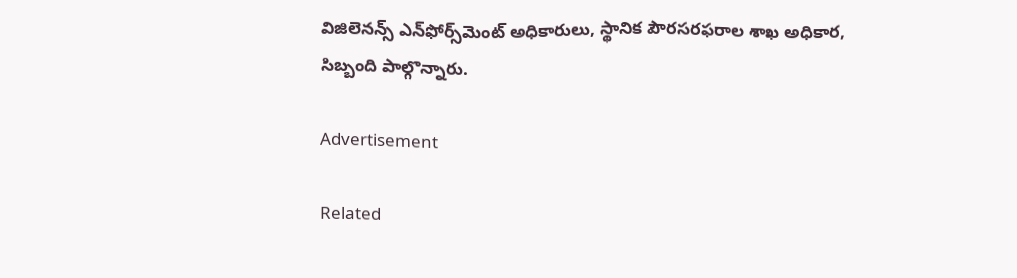విజిలెనన్స్‌ ఎన్‌ఫోర్స్‌మెంట్‌ అధికారులు, స్థానిక పౌరసరఫరాల శాఖ అధికార, సిబ్బంది పాల్గొన్నారు.

Advertisement

Related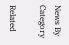News By Category

Related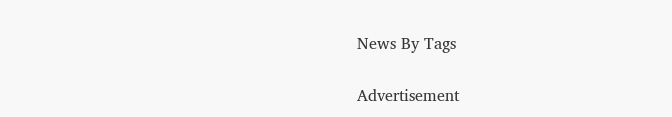News By Tags

Advertisement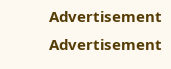Advertisement
Advertisement